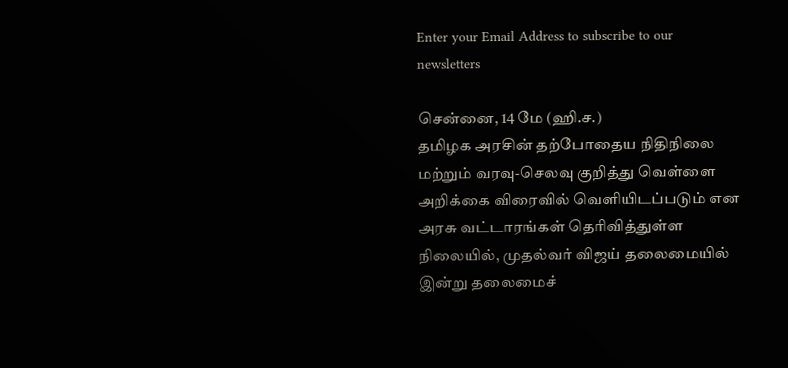Enter your Email Address to subscribe to our newsletters

சென்னை, 14 மே (ஹி.ச.)
தமிழக அரசின் தற்போதைய நிதிநிலை மற்றும் வரவு-செலவு குறித்து வெள்ளை அறிக்கை விரைவில் வெளியிடப்படும் என அரசு வட்டாரங்கள் தெரிவித்துள்ள நிலையில், முதல்வர் விஜய் தலைமையில் இன்று தலைமைச்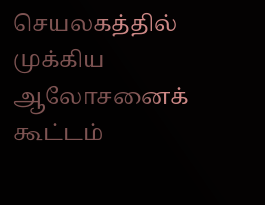செயலகத்தில் முக்கிய ஆலோசனைக் கூட்டம்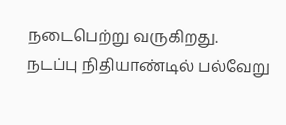நடைபெற்று வருகிறது.
நடப்பு நிதியாண்டில் பல்வேறு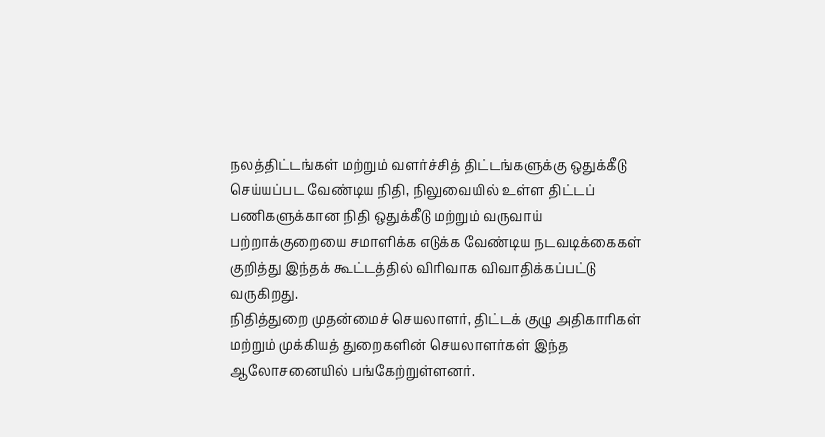நலத்திட்டங்கள் மற்றும் வளர்ச்சித் திட்டங்களுக்கு ஒதுக்கீடு செய்யப்பட வேண்டிய நிதி, நிலுவையில் உள்ள திட்டப் பணிகளுக்கான நிதி ஒதுக்கீடு மற்றும் வருவாய் பற்றாக்குறையை சமாளிக்க எடுக்க வேண்டிய நடவடிக்கைகள் குறித்து இந்தக் கூட்டத்தில் விரிவாக விவாதிக்கப்பட்டு வருகிறது.
நிதித்துறை முதன்மைச் செயலாளர், திட்டக் குழு அதிகாரிகள் மற்றும் முக்கியத் துறைகளின் செயலாளர்கள் இந்த ஆலோசனையில் பங்கேற்றுள்ளனர்.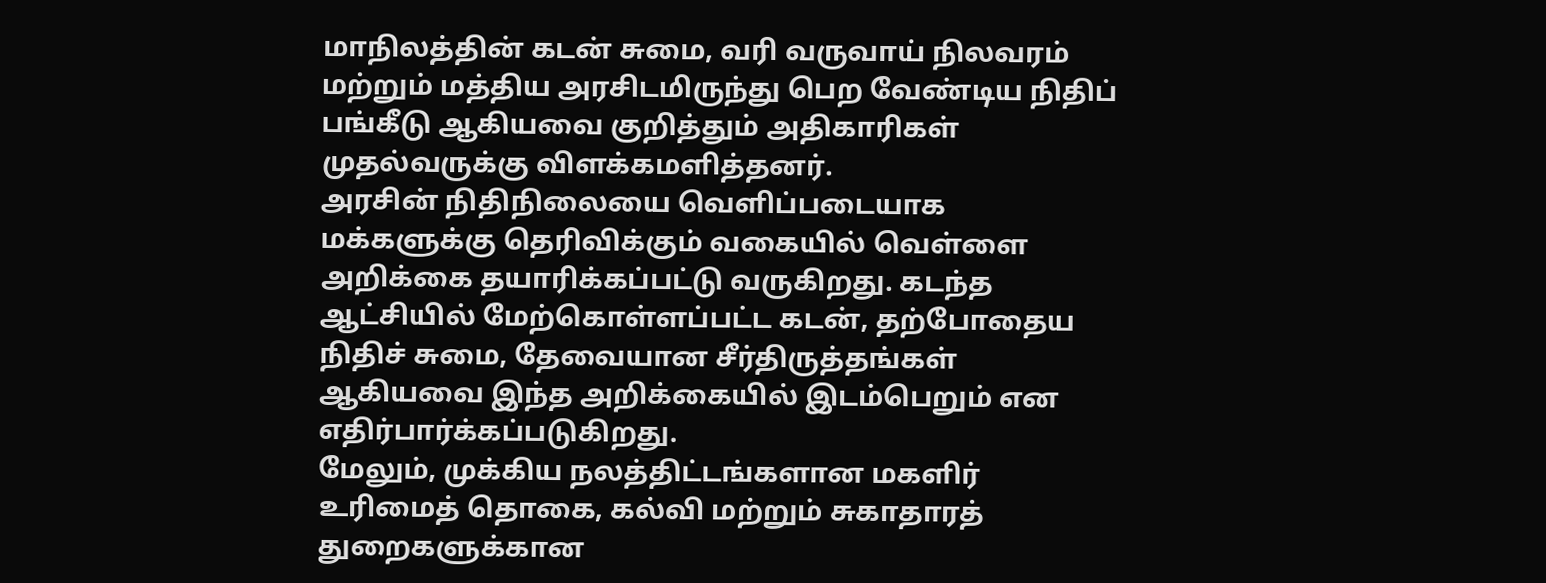மாநிலத்தின் கடன் சுமை, வரி வருவாய் நிலவரம் மற்றும் மத்திய அரசிடமிருந்து பெற வேண்டிய நிதிப் பங்கீடு ஆகியவை குறித்தும் அதிகாரிகள் முதல்வருக்கு விளக்கமளித்தனர்.
அரசின் நிதிநிலையை வெளிப்படையாக மக்களுக்கு தெரிவிக்கும் வகையில் வெள்ளை அறிக்கை தயாரிக்கப்பட்டு வருகிறது. கடந்த ஆட்சியில் மேற்கொள்ளப்பட்ட கடன், தற்போதைய நிதிச் சுமை, தேவையான சீர்திருத்தங்கள் ஆகியவை இந்த அறிக்கையில் இடம்பெறும் என எதிர்பார்க்கப்படுகிறது.
மேலும், முக்கிய நலத்திட்டங்களான மகளிர் உரிமைத் தொகை, கல்வி மற்றும் சுகாதாரத் துறைகளுக்கான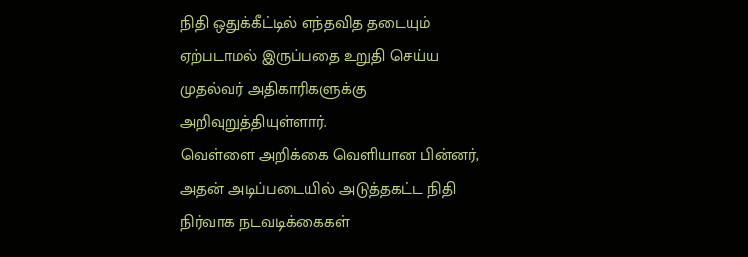நிதி ஒதுக்கீட்டில் எந்தவித தடையும் ஏற்படாமல் இருப்பதை உறுதி செய்ய முதல்வர் அதிகாரிகளுக்கு அறிவுறுத்தியுள்ளார்.
வெள்ளை அறிக்கை வெளியான பின்னர், அதன் அடிப்படையில் அடுத்தகட்ட நிதி நிர்வாக நடவடிக்கைகள்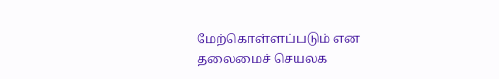மேற்கொள்ளப்படும் என தலைமைச் செயலக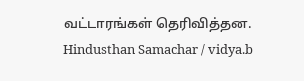வட்டாரங்கள் தெரிவித்தன.
Hindusthan Samachar / vidya.b